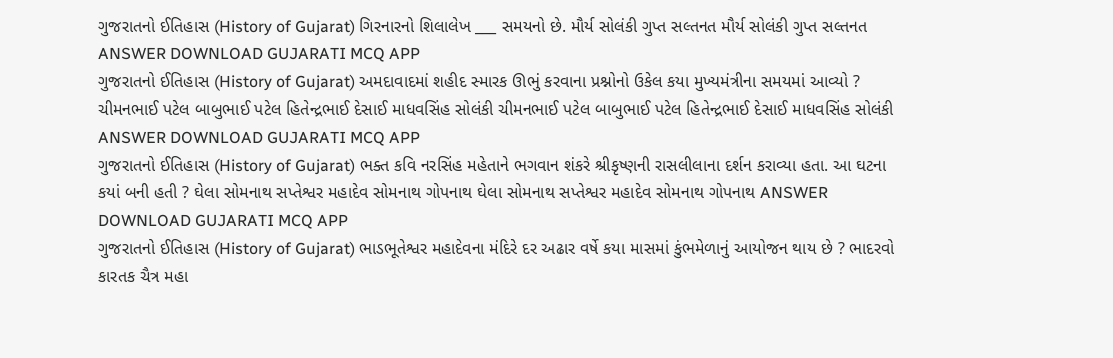ગુજરાતનો ઈતિહાસ (History of Gujarat) ગિરનારનો શિલાલેખ ___ સમયનો છે. મૌર્ય સોલંકી ગુપ્ત સલ્તનત મૌર્ય સોલંકી ગુપ્ત સલ્તનત ANSWER DOWNLOAD GUJARATI MCQ APP
ગુજરાતનો ઈતિહાસ (History of Gujarat) અમદાવાદમાં શહીદ સ્મારક ઊભું કરવાના પ્રશ્નોનો ઉકેલ કયા મુખ્યમંત્રીના સમયમાં આવ્યો ? ચીમનભાઈ પટેલ બાબુભાઈ પટેલ હિતેન્દ્રભાઈ દેસાઈ માધવસિંહ સોલંકી ચીમનભાઈ પટેલ બાબુભાઈ પટેલ હિતેન્દ્રભાઈ દેસાઈ માધવસિંહ સોલંકી ANSWER DOWNLOAD GUJARATI MCQ APP
ગુજરાતનો ઈતિહાસ (History of Gujarat) ભક્ત કવિ નરસિંહ મહેતાને ભગવાન શંકરે શ્રીકૃષ્ણની રાસલીલાના દર્શન કરાવ્યા હતા. આ ઘટના કયાં બની હતી ? ઘેલા સોમનાથ સપ્તેશ્વર મહાદેવ સોમનાથ ગોપનાથ ઘેલા સોમનાથ સપ્તેશ્વર મહાદેવ સોમનાથ ગોપનાથ ANSWER DOWNLOAD GUJARATI MCQ APP
ગુજરાતનો ઈતિહાસ (History of Gujarat) ભાડભૂતેશ્વર મહાદેવના મંદિરે દર અઢાર વર્ષે કયા માસમાં કુંભમેળાનું આયોજન થાય છે ? ભાદરવો કારતક ચૈત્ર મહા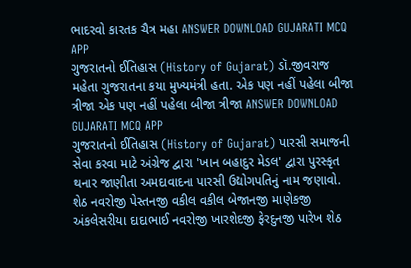ભાદરવો કારતક ચૈત્ર મહા ANSWER DOWNLOAD GUJARATI MCQ APP
ગુજરાતનો ઈતિહાસ (History of Gujarat) ડૉ.જીવરાજ મહેતા ગુજરાતના કયા મુખ્યમંત્રી હતા. એક પણ નહીં પહેલા બીજા ત્રીજા એક પણ નહીં પહેલા બીજા ત્રીજા ANSWER DOWNLOAD GUJARATI MCQ APP
ગુજરાતનો ઈતિહાસ (History of Gujarat) પારસી સમાજની સેવા કરવા માટે અંગ્રેજ દ્વારા 'ખાન બહાદુર મેડલ' દ્વારા પુરસ્કૃત થનાર જાણીતા અમદાવાદના પારસી ઉદ્યોગપતિનું નામ જણાવો. શેઠ નવરોજી પેસ્તનજી વકીલ વકીલ બેજાનજી માણેકજી અંકલેસરીયા દાદાભાઈ નવરોજી ખારશેદજી ફેરદુનજી પારેખ શેઠ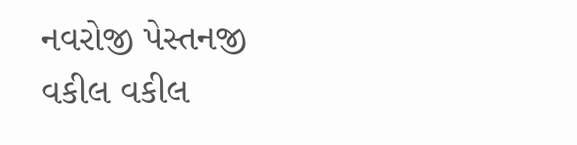નવરોજી પેસ્તનજી વકીલ વકીલ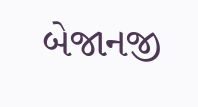બેજાનજી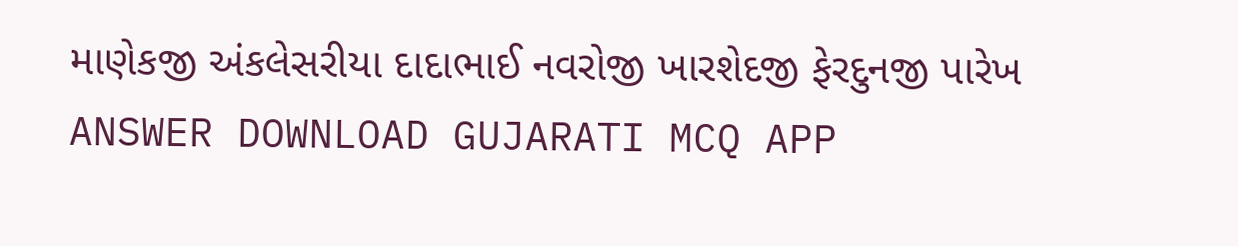માણેકજી અંકલેસરીયા દાદાભાઈ નવરોજી ખારશેદજી ફેરદુનજી પારેખ ANSWER DOWNLOAD GUJARATI MCQ APP